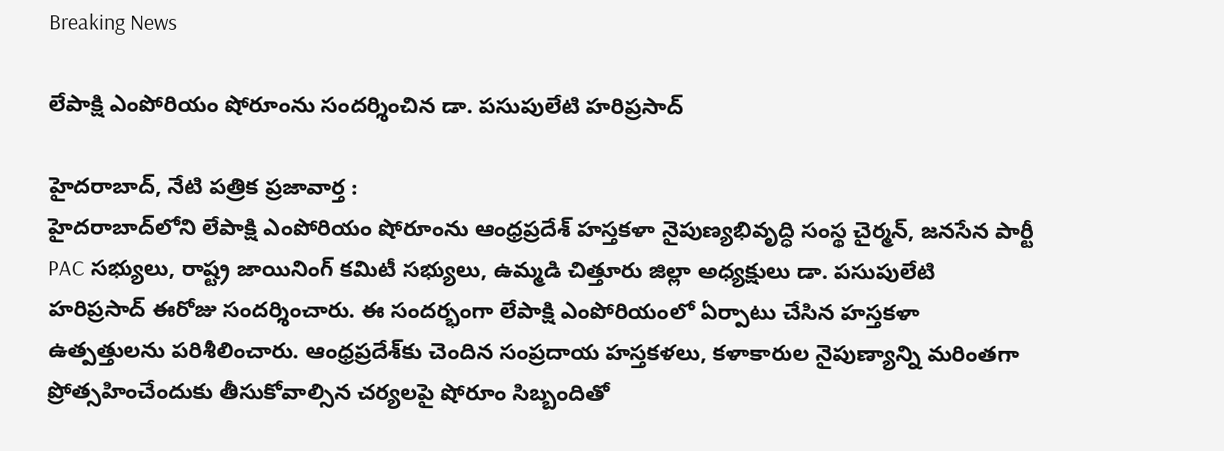Breaking News

లేపాక్షి ఎంపోరియం షోరూంను సందర్శించిన డా. పసుపులేటి హరిప్రసాద్

హైదరాబాద్, నేటి పత్రిక ప్రజావార్త :
హైదరాబాద్‌లోని లేపాక్షి ఎంపోరియం షోరూంను ఆంధ్రప్రదేశ్ హస్తకళా నైపుణ్యభివృద్ధి సంస్థ చైర్మన్, జనసేన పార్టీ PAC సభ్యులు, రాష్ట్ర జాయినింగ్ కమిటీ సభ్యులు, ఉమ్మడి చిత్తూరు జిల్లా అధ్యక్షులు డా. పసుపులేటి హరిప్రసాద్ ఈరోజు సందర్శించారు. ఈ సందర్భంగా లేపాక్షి ఎంపోరియంలో ఏర్పాటు చేసిన హస్తకళా ఉత్పత్తులను పరిశీలించారు. ఆంధ్రప్రదేశ్‌కు చెందిన సంప్రదాయ హస్తకళలు, కళాకారుల నైపుణ్యాన్ని మరింతగా ప్రోత్సహించేందుకు తీసుకోవాల్సిన చర్యలపై షోరూం సిబ్బందితో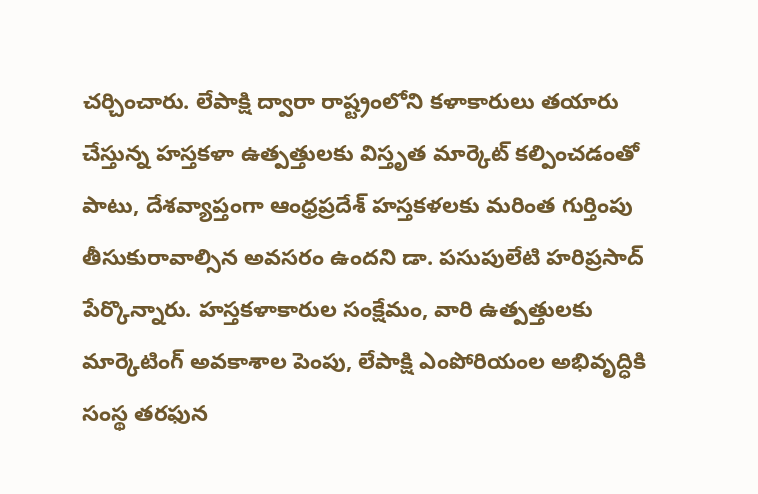చర్చించారు. లేపాక్షి ద్వారా రాష్ట్రంలోని కళాకారులు తయారు చేస్తున్న హస్తకళా ఉత్పత్తులకు విస్తృత మార్కెట్‌ కల్పించడంతో పాటు, దేశవ్యాప్తంగా ఆంధ్రప్రదేశ్ హస్తకళలకు మరింత గుర్తింపు తీసుకురావాల్సిన అవసరం ఉందని డా. పసుపులేటి హరిప్రసాద్ పేర్కొన్నారు. హస్తకళాకారుల సంక్షేమం, వారి ఉత్పత్తులకు మార్కెటింగ్‌ అవకాశాల పెంపు, లేపాక్షి ఎంపోరియంల అభివృద్ధికి సంస్థ తరఫున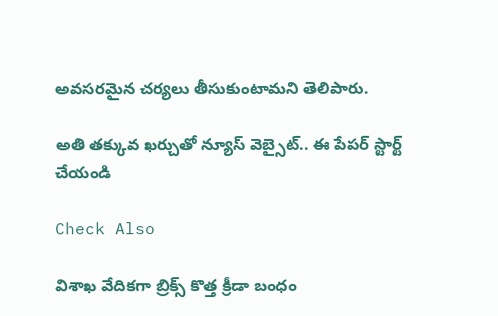అవసరమైన చర్యలు తీసుకుంటామని తెలిపారు.

అతి తక్కువ ఖర్చుతో న్యూస్ వెబ్సైట్.. ఈ పేపర్ స్టార్ట్ చేయండి

Check Also

విశాఖ వేదికగా బ్రిక్స్ కొత్త క్రీడా బంధం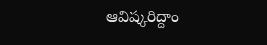ఆవిష్కరిద్దాం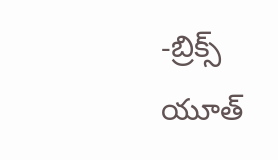-బ్రిక్స్ యూత్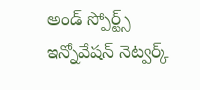అండ్ స్పోర్ట్స్ ఇన్నోవేషన్ నెట్వర్క్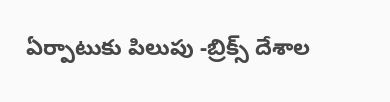ఏర్పాటుకు పిలుపు -బ్రిక్స్ దేశాల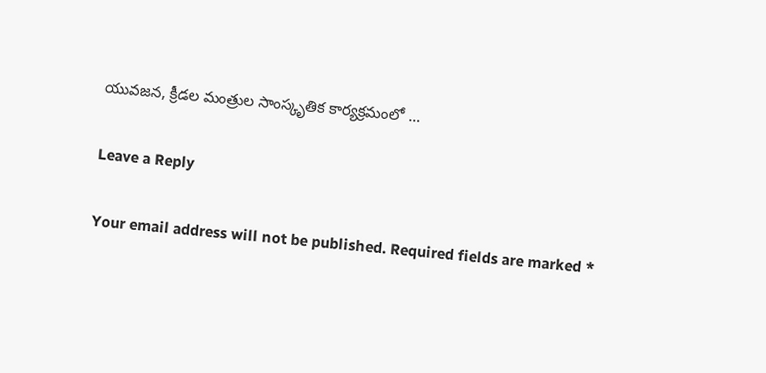యువజన, క్రీడల మంత్రుల సాంస్కృతిక కార్యక్రమంలో …

Leave a Reply

Your email address will not be published. Required fields are marked *